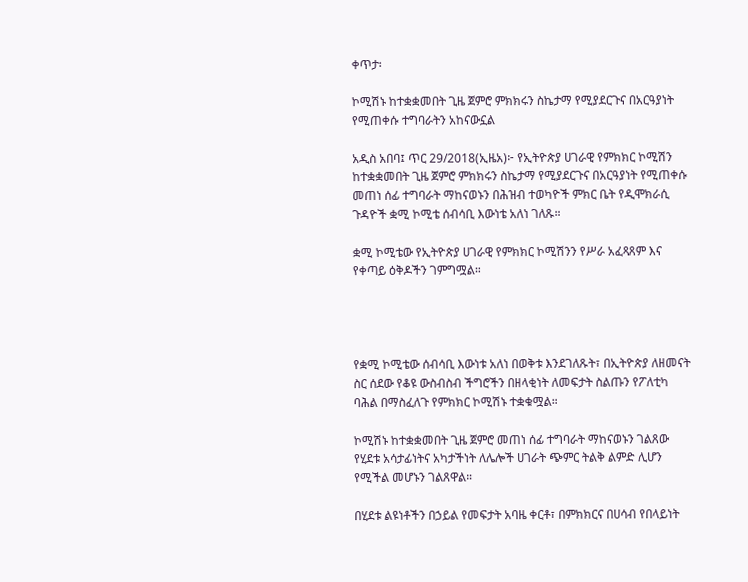ቀጥታ፡

ኮሚሽኑ ከተቋቋመበት ጊዜ ጀምሮ ምክክሩን ስኬታማ የሚያደርጉና በአርዓያነት የሚጠቀሱ ተግባራትን አከናውኗል

አዲስ አበባ፤ ጥር 29/2018(ኢዜአ)፦ የኢትዮጵያ ሀገራዊ የምክክር ኮሚሽን ከተቋቋመበት ጊዜ ጀምሮ ምክክሩን ስኬታማ የሚያደርጉና በአርዓያነት የሚጠቀሱ መጠነ ሰፊ ተግባራት ማከናወኑን በሕዝብ ተወካዮች ምክር ቤት የዲሞክራሲ ጉዳዮች ቋሚ ኮሚቴ ሰብሳቢ እውነቴ አለነ ገለጹ።

ቋሚ ኮሚቴው የኢትዮጵያ ሀገራዊ የምክክር ኮሚሽንን የሥራ አፈጻጸም እና የቀጣይ ዕቅዶችን ገምግሟል።




የቋሚ ኮሚቴው ሰብሳቢ እውነቱ አለነ በወቅቱ እንደገለጹት፣ በኢትዮጵያ ለዘመናት ስር ሰደው የቆዩ ውስብስብ ችግሮችን በዘላቂነት ለመፍታት ስልጡን የፖለቲካ ባሕል በማስፈለጉ የምክክር ኮሚሽኑ ተቋቁሟል።

ኮሚሽኑ ከተቋቋመበት ጊዜ ጀምሮ መጠነ ሰፊ ተግባራት ማከናወኑን ገልጸው የሂደቱ አሳታፊነትና አካታችነት ለሌሎች ሀገራት ጭምር ትልቅ ልምድ ሊሆን የሚችል መሆኑን ገልጸዋል።

በሂደቱ ልዩነቶችን በኃይል የመፍታት አባዜ ቀርቶ፣ በምክክርና በሀሳብ የበላይነት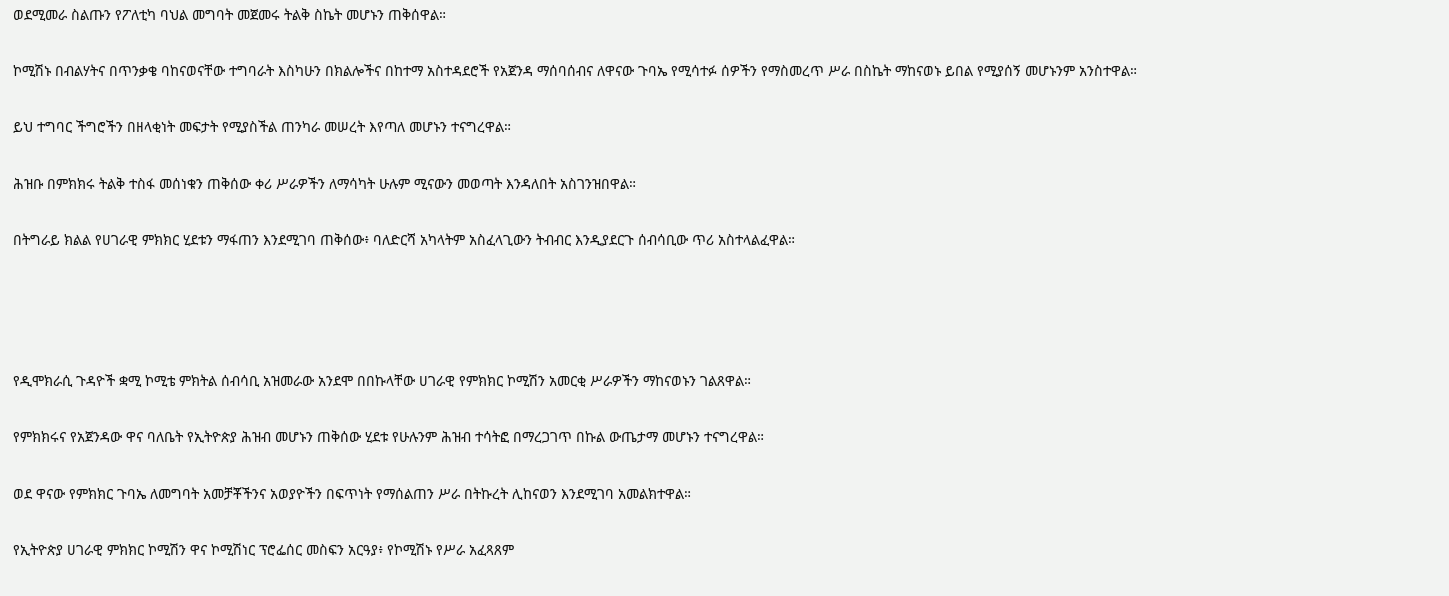ወደሚመራ ስልጡን የፖለቲካ ባህል መግባት መጀመሩ ትልቅ ስኬት መሆኑን ጠቅሰዋል።

ኮሚሽኑ በብልሃትና በጥንቃቄ ባከናወናቸው ተግባራት እስካሁን በክልሎችና በከተማ አስተዳደሮች የአጀንዳ ማሰባሰብና ለዋናው ጉባኤ የሚሳተፉ ሰዎችን የማስመረጥ ሥራ በስኬት ማከናወኑ ይበል የሚያሰኝ መሆኑንም አንስተዋል።

ይህ ተግባር ችግሮችን በዘላቂነት መፍታት የሚያስችል ጠንካራ መሠረት እየጣለ መሆኑን ተናግረዋል።

ሕዝቡ በምክክሩ ትልቅ ተስፋ መሰነቁን ጠቅሰው ቀሪ ሥራዎችን ለማሳካት ሁሉም ሚናውን መወጣት እንዳለበት አስገንዝበዋል።

በትግራይ ክልል የሀገራዊ ምክክር ሂደቱን ማፋጠን እንደሚገባ ጠቅሰው፥ ባለድርሻ አካላትም አስፈላጊውን ትብብር እንዲያደርጉ ሰብሳቢው ጥሪ አስተላልፈዋል።




የዲሞክራሲ ጉዳዮች ቋሚ ኮሚቴ ምክትል ሰብሳቢ አዝመራው አንደሞ በበኩላቸው ሀገራዊ የምክክር ኮሚሽን አመርቂ ሥራዎችን ማከናወኑን ገልጸዋል።

የምክክሩና የአጀንዳው ዋና ባለቤት የኢትዮጵያ ሕዝብ መሆኑን ጠቅሰው ሂደቱ የሁሉንም ሕዝብ ተሳትፎ በማረጋገጥ በኩል ውጤታማ መሆኑን ተናግረዋል።

ወደ ዋናው የምክክር ጉባኤ ለመግባት አመቻቾችንና አወያዮችን በፍጥነት የማሰልጠን ሥራ በትኩረት ሊከናወን እንደሚገባ አመልክተዋል።

የኢትዮጵያ ሀገራዊ ምክክር ኮሚሽን ዋና ኮሚሽነር ፕሮፌሰር መስፍን አርዓያ፥ የኮሚሽኑ የሥራ አፈጻጸም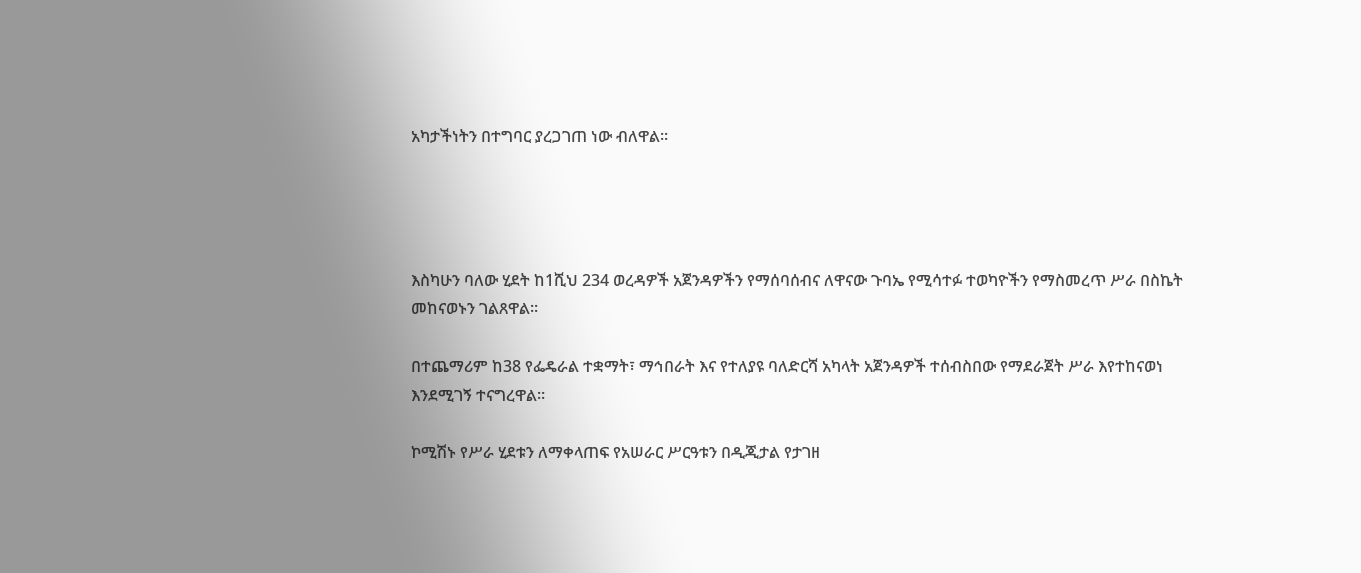አካታችነትን በተግባር ያረጋገጠ ነው ብለዋል።




እስካሁን ባለው ሂደት ከ1ሺህ 234 ወረዳዎች አጀንዳዎችን የማሰባሰብና ለዋናው ጉባኤ የሚሳተፉ ተወካዮችን የማስመረጥ ሥራ በስኬት መከናወኑን ገልጸዋል።

በተጨማሪም ከ38 የፌዴራል ተቋማት፣ ማኅበራት እና የተለያዩ ባለድርሻ አካላት አጀንዳዎች ተሰብስበው የማደራጀት ሥራ እየተከናወነ እንደሚገኝ ተናግረዋል።

ኮሚሽኑ የሥራ ሂደቱን ለማቀላጠፍ የአሠራር ሥርዓቱን በዲጂታል የታገዘ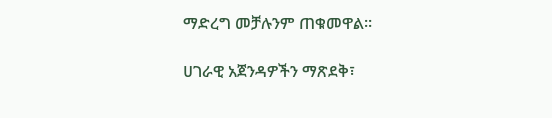ማድረግ መቻሉንም ጠቁመዋል።

ሀገራዊ አጀንዳዎችን ማጽደቅ፣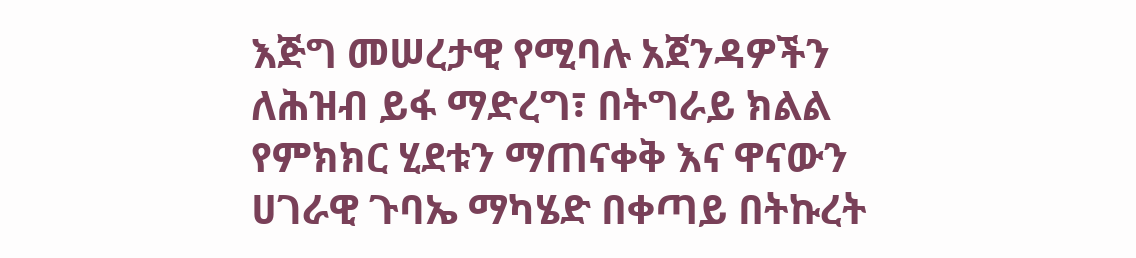እጅግ መሠረታዊ የሚባሉ አጀንዳዎችን ለሕዝብ ይፋ ማድረግ፣ በትግራይ ክልል የምክክር ሂደቱን ማጠናቀቅ እና ዋናውን ሀገራዊ ጉባኤ ማካሄድ በቀጣይ በትኩረት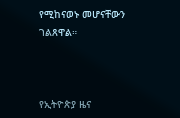የሚከናወኑ መሆናቸውን ገልጸዋል።



የኢትዮጵያ ዜና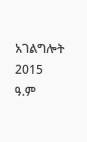አገልግሎት
2015
ዓ.ም